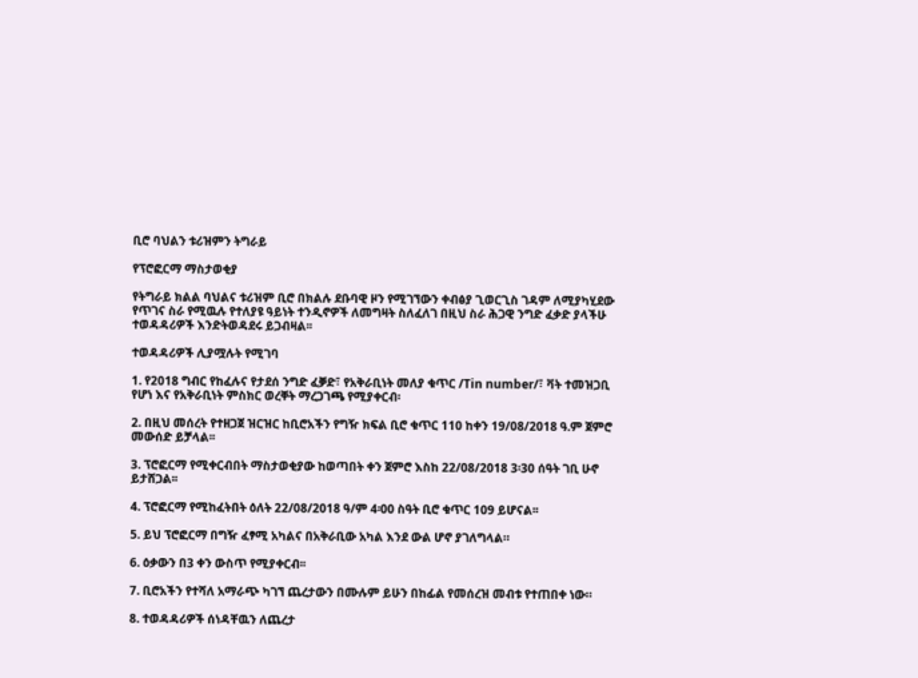ቢሮ ባህልን ቱሪዝምን ትግራይ

የፕሮፎርማ ማስታወቂያ

የትግራይ ክልል ባህልና ቱሪዝም ቢሮ በክልሉ ደቡባዊ ዞን የሚገኘውን ቀብፅያ ጊወርጊስ ገዳም ለሚያካሂደው የጥገና ስራ የሚዉሉ የተለያዩ ዓይነት ተንዲኖዎች ለመግዛት ስለፈለገ በዚህ ስራ ሕጋዊ ንግድ ፈቃድ ያላችሁ ተወዳዳሪዎች እንድትወዳደሩ ይጋብዛል፡፡

ተወዳዳሪዎች ሊያሟሉት የሚገባ

1. የ2018 ግብር የከፈሉና የታደሰ ንግድ ፈቓድ፣ የአቅራቢነት መለያ ቁጥር /Tin number/፣ ቫት ተመዝጋቢ የሆነ እና የአቅራቢነት ምስክር ወረቐት ማረጋገጫ የሚያቀርብ፡

2. በዚህ መሰረት የተዘጋጀ ዝርዝር ከቢሮአችን የግዥ ክፍል ቢሮ ቁጥር 110 ከቀን 19/08/2018 ዓ.ም ጀምሮ መውሰድ ይቻላል፡፡

3. ፕሮፎርማ የሚቀርብበት ማስታወቂያው ከወጣበት ቀን ጀምሮ እስከ 22/08/2018 3፡30 ሰዓት ገቢ ሁኖ ይታሸጋል፡፡

4. ፕሮፎርማ የሚከፈትበት ዕለት 22/08/2018 ዓ/ም 4፡00 ስዓት ቢሮ ቁጥር 109 ይሆናል፡፡

5. ይህ ፕሮፎርማ በግዥ ፈፃሚ አካልና በአቅራቢው አካል እንደ ውል ሆኖ ያገለግላል።

6. ዕቃውን በ3 ቀን ውስጥ የሚያቀርብ፡፡

7. ቢሮአችን የተሻለ አማራጭ ካገኘ ጨረታውን በሙሉም ይሁን በከፊል የመሰረዝ መብቱ የተጠበቀ ነው።

8. ተወዳዳሪዎች ሰነዳቸዉን ለጨረታ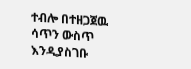ተብሎ በተዘጋጀዉ ሳጥን ውስጥ እንዲያስገቡ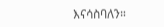እናሳስባለን።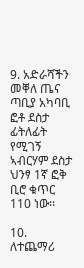9. አድራሻችን መቐለ ጤና ጣቢያ አካባቢ ፎቶ ደስታ ፊትለፊት የሚገኝ ኣብርሃም ደስታ ህንፃ 1ኛ ፎቅ ቢሮ ቁጥር 110 ነው፡፡

10. ለተጨማሪ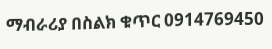ማብራሪያ በስልክ ቁጥር 0914769450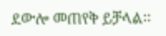ደውሎ መጠየቅ ይቻላል፡፡